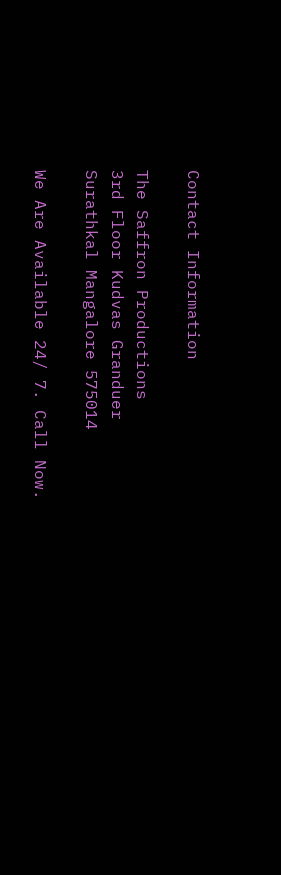Contact Information

The Saffron Productions
3rd Floor Kudvas Granduer
Surathkal Mangalore 575014

We Are Available 24/ 7. Call Now.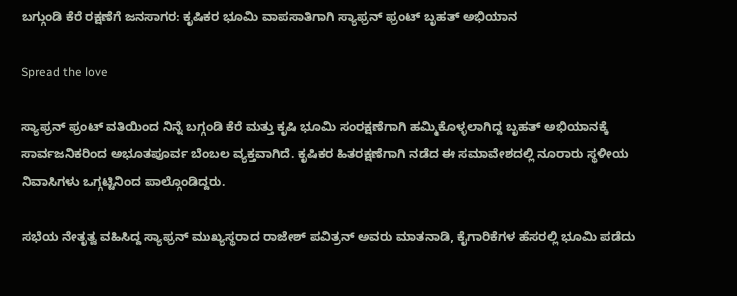ಬಗ್ಗುಂಡಿ ಕೆರೆ ರಕ್ಷಣೆಗೆ ಜನಸಾಗರ: ಕೃಷಿಕರ ಭೂಮಿ ವಾಪಸಾತಿಗಾಗಿ ಸ್ಯಾಫ್ರನ್ ಫ್ರಂಟ್ ಬೃಹತ್ ಅಭಿಯಾನ

Spread the love

ಸ್ಯಾಫ್ರನ್ ಫ್ರಂಟ್ ವತಿಯಿಂದ ನಿನ್ನೆ ಬಗ್ಗಂಡಿ ಕೆರೆ ಮತ್ತು ಕೃಷಿ ಭೂಮಿ ಸಂರಕ್ಷಣೆಗಾಗಿ ಹಮ್ಮಿಕೊಳ್ಳಲಾಗಿದ್ದ ಬೃಹತ್ ಅಭಿಯಾನಕ್ಕೆ ಸಾರ್ವಜನಿಕರಿಂದ ಅಭೂತಪೂರ್ವ ಬೆಂಬಲ ವ್ಯಕ್ತವಾಗಿದೆ. ಕೃಷಿಕರ ಹಿತರಕ್ಷಣೆಗಾಗಿ ನಡೆದ ಈ ಸಮಾವೇಶದಲ್ಲಿ ನೂರಾರು ಸ್ಥಳೀಯ ನಿವಾಸಿಗಳು ಒಗ್ಗಟ್ಟಿನಿಂದ ಪಾಲ್ಗೊಂಡಿದ್ದರು.

ಸಭೆಯ ನೇತೃತ್ವ ವಹಿಸಿದ್ದ ಸ್ಯಾಫ್ರನ್ ಮುಖ್ಯಸ್ಥರಾದ ರಾಜೇಶ್ ಪವಿತ್ರನ್ ಅವರು ಮಾತನಾಡಿ, ಕೈಗಾರಿಕೆಗಳ ಹೆಸರಲ್ಲಿ ಭೂಮಿ ಪಡೆದು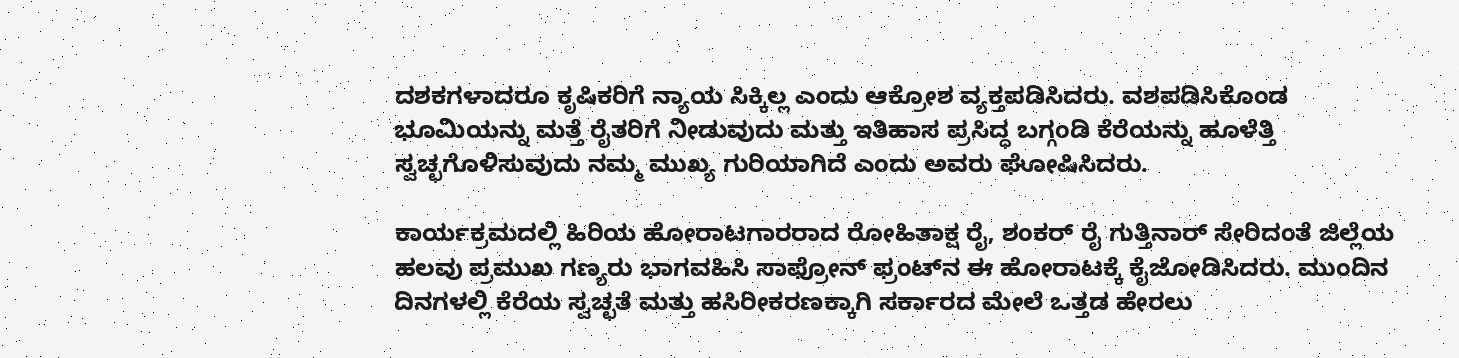ದಶಕಗಳಾದರೂ ಕೃಷಿಕರಿಗೆ ನ್ಯಾಯ ಸಿಕ್ಕಿಲ್ಲ ಎಂದು ಆಕ್ರೋಶ ವ್ಯಕ್ತಪಡಿಸಿದರು. ವಶಪಡಿಸಿಕೊಂಡ ಭೂಮಿಯನ್ನು ಮತ್ತೆ ರೈತರಿಗೆ ನೀಡುವುದು ಮತ್ತು ಇತಿಹಾಸ ಪ್ರಸಿದ್ಧ ಬಗ್ಗಂಡಿ ಕೆರೆಯನ್ನು ಹೂಳೆತ್ತಿ ಸ್ವಚ್ಛಗೊಳಿಸುವುದು ನಮ್ಮ ಮುಖ್ಯ ಗುರಿಯಾಗಿದೆ ಎಂದು ಅವರು ಘೋಷಿಸಿದರು.

ಕಾರ್ಯಕ್ರಮದಲ್ಲಿ ಹಿರಿಯ ಹೋರಾಟಗಾರರಾದ ರೋಹಿತಾಕ್ಷ ರೈ, ಶಂಕರ್ ರೈ ಗುತ್ತಿನಾರ್ ಸೇರಿದಂತೆ ಜಿಲ್ಲೆಯ ಹಲವು ಪ್ರಮುಖ ಗಣ್ಯರು ಭಾಗವಹಿಸಿ ಸಾಫ್ರೋನ್ ಫ್ರಂಟ್‌ನ ಈ ಹೋರಾಟಕ್ಕೆ ಕೈಜೋಡಿಸಿದರು. ಮುಂದಿನ ದಿನಗಳಲ್ಲಿ ಕೆರೆಯ ಸ್ವಚ್ಛತೆ ಮತ್ತು ಹಸಿರೀಕರಣಕ್ಕಾಗಿ ಸರ್ಕಾರದ ಮೇಲೆ ಒತ್ತಡ ಹೇರಲು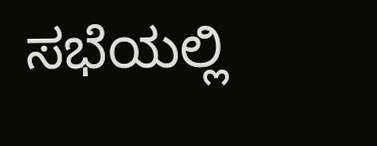ಸಭೆಯಲ್ಲಿ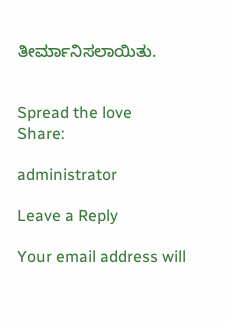ತೀರ್ಮಾನಿಸಲಾಯಿತು.


Spread the love
Share:

administrator

Leave a Reply

Your email address will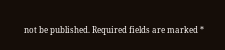not be published. Required fields are marked *